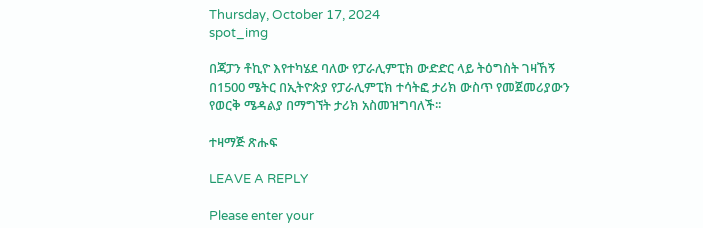Thursday, October 17, 2024
spot_img

በጃፓን ቶኪዮ እየተካሄደ ባለው የፓራሊምፒክ ውድድር ላይ ትዕግስት ገዛኸኝ በ1500 ሜትር በኢትዮጵያ የፓራሊምፒክ ተሳትፎ ታሪክ ውስጥ የመጀመሪያውን የወርቅ ሜዳልያ በማግኘት ታሪክ አስመዝግባለች፡፡

ተዛማጅ ጽሑፍ

LEAVE A REPLY

Please enter your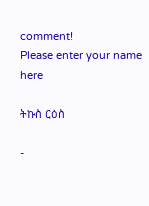comment!
Please enter your name here

ትኩስ ርዕስ

-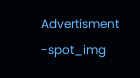Advertisment -spot_img